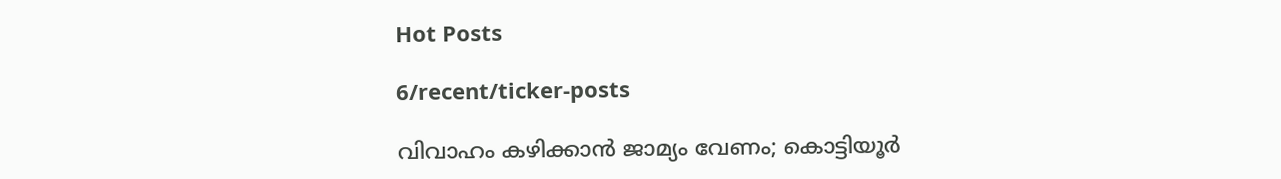Hot Posts

6/recent/ticker-posts

വിവാഹം കഴിക്കാന്‍ ജാമ്യം വേണം; കൊട്ടിയൂർ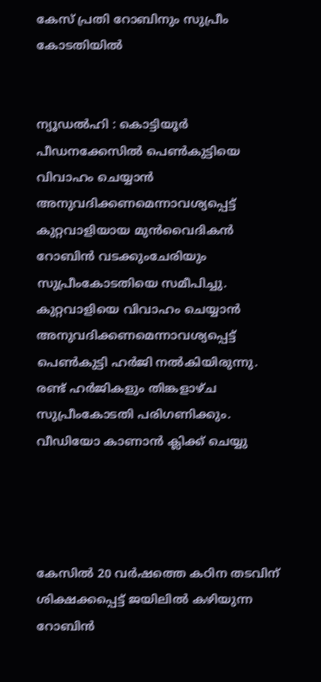കേസ് പ്രതി റോബിനും സുപ്രീം കോടതിയിൽ


ന്യൂഡൽഹി : കൊട്ടിയൂര്‍ പീഡനക്കേസില്‍ പെണ്‍കുട്ടിയെ വിവാഹം ചെയ്യാന്‍ അനുവദിക്കണമെന്നാവശ്യപ്പെട്ട് കുറ്റവാളിയായ മുന്‍വൈദികന്‍ റോബിന്‍ വടക്കുംചേരിയും സുപ്രീംകോടതിയെ സമീപിച്ചു. കുറ്റവാളിയെ വിവാഹം ചെയ്യാന്‍ അനുവദിക്കണമെന്നാവശ്യപ്പെട്ട് പെണ്‍കുട്ടി ഹര്‍ജി നല്‍കിയിരുന്നു. രണ്ട് ഹര്‍ജികളും തിങ്കളാഴ്ച സുപ്രീംകോടതി പരിഗണിക്കും.
വീഡിയോ കാണാന്‍ ക്ലിക്ക് ചെയ്യു




കേസില്‍ 20 വര്‍ഷത്തെ കഠിന തടവിന് ശിക്ഷക്കപ്പെട്ട് ജയിലില്‍ കഴിയുന്ന റോബിന്‍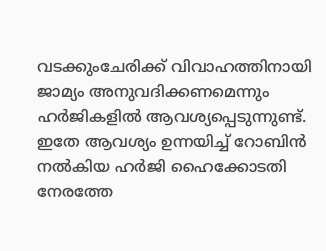വടക്കുംചേരിക്ക് വിവാഹത്തിനായി ജാമ്യം അനുവദിക്കണമെന്നും ഹര്‍ജികളില്‍ ആവശ്യപ്പെടുന്നുണ്ട്. ഇതേ ആവശ്യം ഉന്നയിച്ച് റോബിന്‍ നല്‍കിയ ഹര്‍ജി ഹൈക്കോടതി നേരത്തേ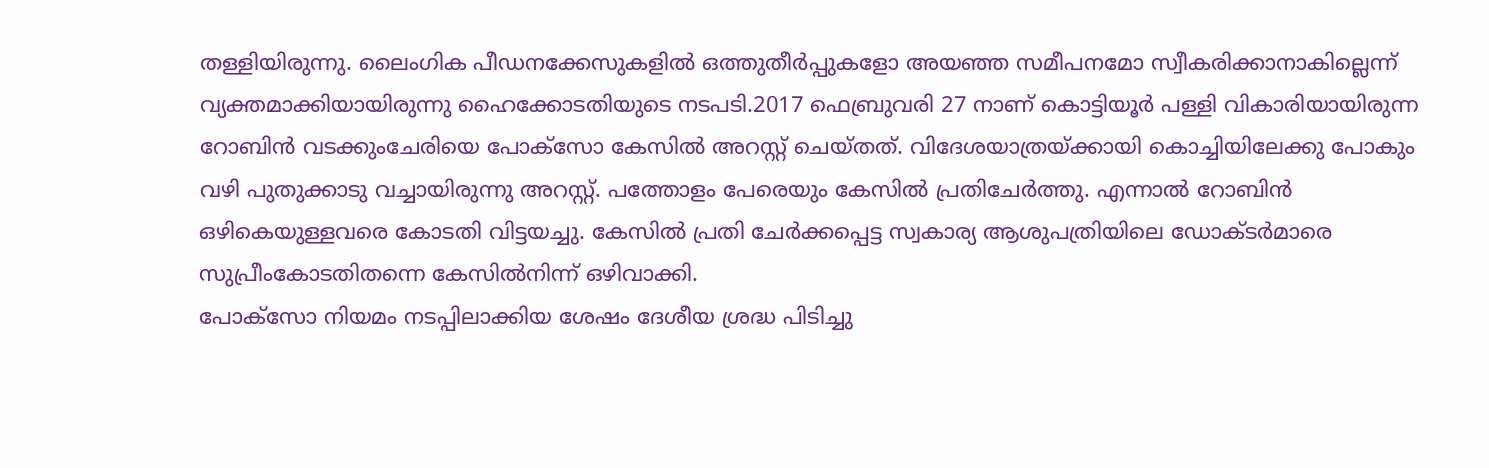തള്ളിയിരുന്നു. ലൈംഗിക പീഡനക്കേസുകളില്‍ ഒത്തുതീര്‍പ്പുകളോ അയഞ്ഞ സമീപനമോ സ്വീകരിക്കാനാകില്ലെന്ന് വ്യക്തമാക്കിയായിരുന്നു ഹൈക്കോടതിയുടെ നടപടി.2017 ഫെബ്രുവരി 27 നാണ് കൊട്ടിയൂർ പള്ളി വികാരിയായിരുന്ന റോബിൻ വടക്കുംചേരിയെ പോക്സോ കേസിൽ അറസ്റ്റ് ചെയ്തത്. വിദേശയാത്രയ്ക്കായി കൊച്ചിയിലേക്കു പോകും വഴി പുതുക്കാടു വച്ചായിരുന്നു അറസ്റ്റ്. പത്തോളം പേരെയും കേസിൽ പ്രതിചേർത്തു. എന്നാൽ റോബിൻ ഒഴികെയുള്ളവരെ കോടതി വിട്ടയച്ചു. കേസിൽ പ്രതി ചേർക്കപ്പെട്ട സ്വകാര്യ ആശുപത്രിയിലെ ഡോക്ടർമാരെ സുപ്രീംകോടതിതന്നെ കേസിൽനിന്ന് ഒഴിവാക്കി.
പോക്സോ നിയമം നടപ്പിലാക്കിയ ശേഷം ദേശീയ ശ്രദ്ധ പിടിച്ചു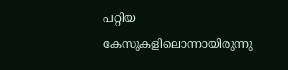പറ്റിയ കേസുകളിലൊന്നായിരുന്നു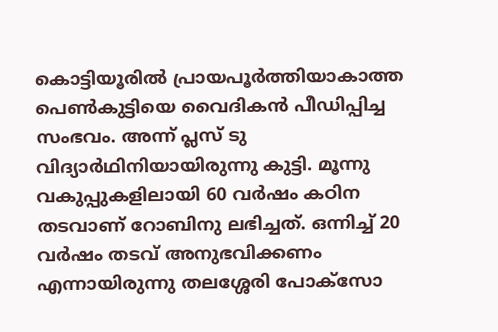കൊട്ടിയൂരിൽ പ്രായപൂർത്തിയാകാത്ത പെൺകുട്ടിയെ വൈദികൻ പീഡിപ്പിച്ച സംഭവം. അന്ന് പ്ലസ് ടു വിദ്യാർഥിനിയായിരുന്നു കുട്ടി. മൂന്നു വകുപ്പുകളിലായി 60 വർഷം കഠിന തടവാണ് റോബിനു ലഭിച്ചത്. ഒന്നിച്ച് 20 വർഷം തടവ് അനുഭവിക്കണം എന്നായിരുന്നു തലശ്ശേരി പോക്സോ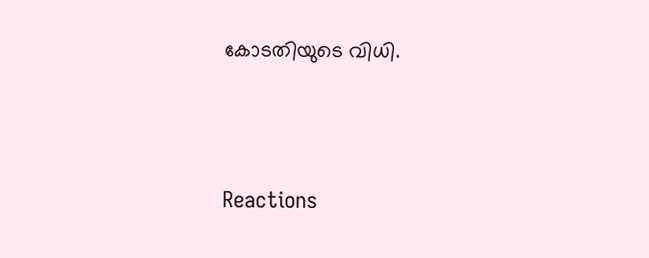കോടതിയുടെ വിധി.





Reactions